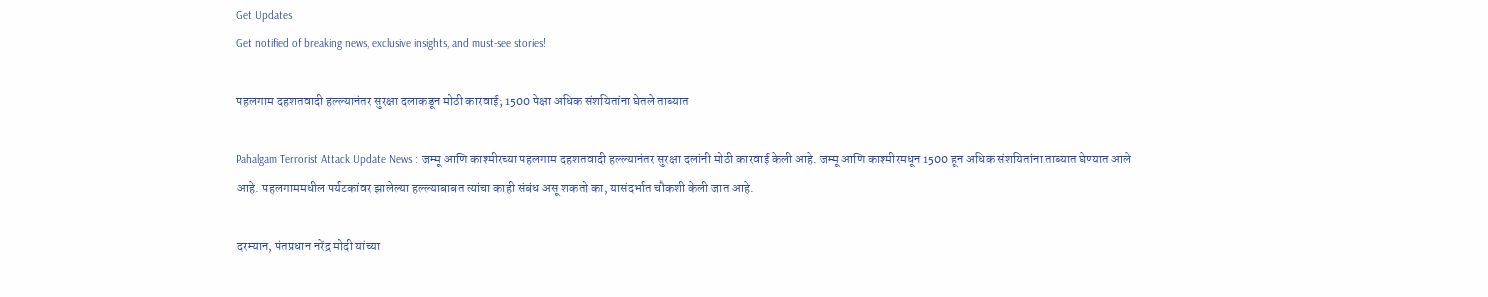Get Updates
Get notified of breaking news, exclusive insights, and must-see stories!

पहलगाम दहशतवादी हल्ल्यानंतर सुरक्षा दलाकडून मोठी कारवाई; 1500 पेक्षा अधिक संशयितांना घेतले ताब्यात

Pahalgam Terrorist Attack Update News : जम्मू आणि काश्मीरच्या पहलगाम दहशतवादी हल्ल्यानंतर सुरक्षा दलांनी मोठी कारवाई केली आहे. जम्मू आणि काश्मीरमधून 1500 हून अधिक संशयितांना ताब्यात घेण्यात आले आहे. पहलगाममधील पर्यटकांवर झालेल्या हल्ल्याबाबत त्यांचा काही संबंध असू शकतो का, यासंदर्भात चौकशी केली जात आहे.

दरम्यान, पंतप्रधान नरेंद्र मोदी यांच्या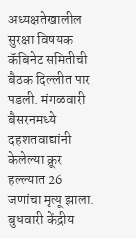अध्यक्षतेखालील सुरक्षा विषयक कॅबिनेट समितीची बैठक दिल्लीत पार पडली. मंगळवारी बैसरनमध्ये दहशतवाद्यांनी केलेल्या क्रूर हल्ल्यात 26 जणांचा मृत्यू झाला. बुधवारी केंद्रीय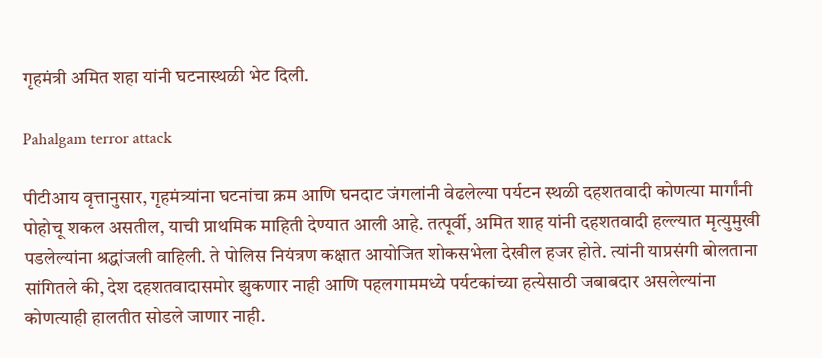गृहमंत्री अमित शहा यांनी घटनास्थळी भेट दिली.

Pahalgam terror attack

पीटीआय वृत्तानुसार, गृहमंत्र्यांना घटनांचा क्रम आणि घनदाट जंगलांनी वेढलेल्या पर्यटन स्थळी दहशतवादी कोणत्या मार्गांनी पोहोचू शकल असतील, याची प्राथमिक माहिती देण्यात आली आहे. तत्पूर्वी, अमित शाह यांनी दहशतवादी हल्ल्यात मृत्युमुखी पडलेल्यांना श्रद्धांजली वाहिली. ते पोलिस नियंत्रण कक्षात आयोजित शोकसभेला देखील हजर होते. त्यांनी याप्रसंगी बोलताना सांगितले की, देश दहशतवादासमोर झुकणार नाही आणि पहलगाममध्ये पर्यटकांच्या हत्येसाठी जबाबदार असलेल्यांना कोणत्याही हालतीत सोडले जाणार नाही.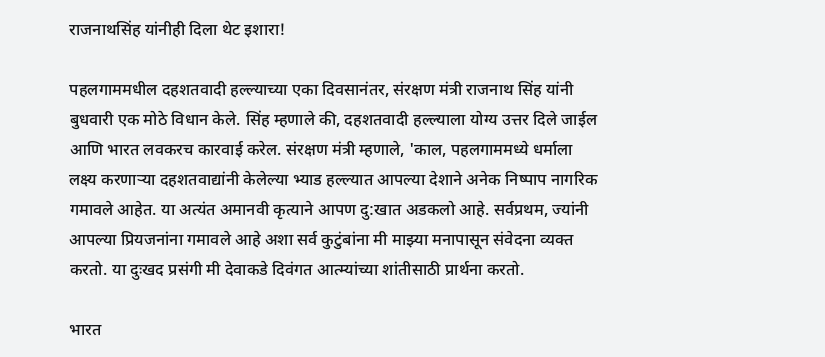राजनाथसिंह यांनीही दिला थेट इशारा!

पहलगाममधील दहशतवादी हल्ल्याच्या एका दिवसानंतर, संरक्षण मंत्री राजनाथ सिंह यांनी बुधवारी एक मोठे विधान केले. सिंह म्हणाले की, दहशतवादी हल्ल्याला योग्य उत्तर दिले जाईल आणि भारत लवकरच कारवाई करेल. संरक्षण मंत्री म्हणाले, 'काल, पहलगाममध्ये धर्माला लक्ष्य करणाऱ्या दहशतवाद्यांनी केलेल्या भ्याड हल्ल्यात आपल्या देशाने अनेक निष्पाप नागरिक गमावले आहेत. या अत्यंत अमानवी कृत्याने आपण दु:खात अडकलो आहे. सर्वप्रथम, ज्यांनी आपल्या प्रियजनांना गमावले आहे अशा सर्व कुटुंबांना मी माझ्या मनापासून संवेदना व्यक्त करतो. या दुःखद प्रसंगी मी देवाकडे दिवंगत आत्म्यांच्या शांतीसाठी प्रार्थना करतो.

भारत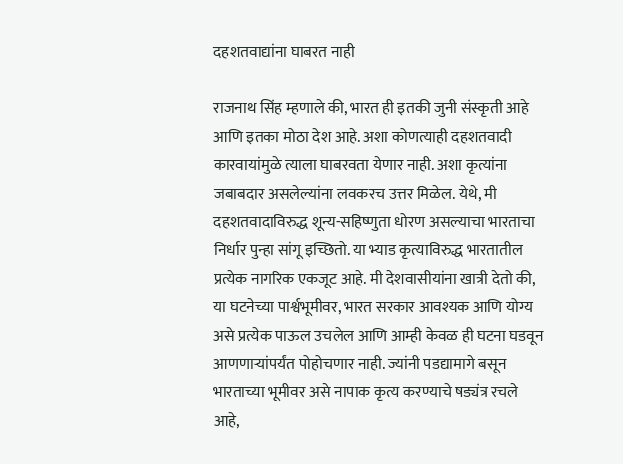दहशतवाद्यांना घाबरत नाही

राजनाथ सिंह म्हणाले की, भारत ही इतकी जुनी संस्कृती आहे आणि इतका मोठा देश आहे. अशा कोणत्याही दहशतवादी कारवायांमुळे त्याला घाबरवता येणार नाही. अशा कृत्यांना जबाबदार असलेल्यांना लवकरच उत्तर मिळेल. येथे, मी दहशतवादाविरुद्ध शून्य-सहिष्णुता धोरण असल्याचा भारताचा निर्धार पुन्हा सांगू इच्छितो. या भ्याड कृत्याविरुद्ध भारतातील प्रत्येक नागरिक एकजूट आहे. मी देशवासीयांना खात्री देतो की, या घटनेच्या पार्श्वभूमीवर, भारत सरकार आवश्यक आणि योग्य असे प्रत्येक पाऊल उचलेल आणि आम्ही केवळ ही घटना घडवून आणणाऱ्यांपर्यंत पोहोचणार नाही. ज्यांनी पडद्यामागे बसून भारताच्या भूमीवर असे नापाक कृत्य करण्याचे षड्यंत्र रचले आहे,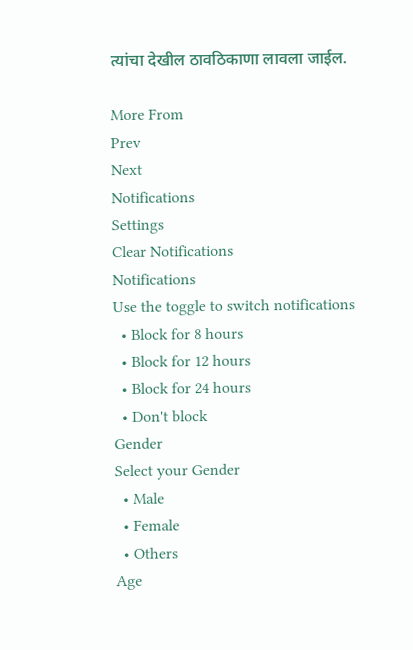त्यांचा देखील ठावठिकाणा लावला जाईल.

More From
Prev
Next
Notifications
Settings
Clear Notifications
Notifications
Use the toggle to switch notifications
  • Block for 8 hours
  • Block for 12 hours
  • Block for 24 hours
  • Don't block
Gender
Select your Gender
  • Male
  • Female
  • Others
Age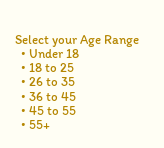Select your Age Range
  • Under 18
  • 18 to 25
  • 26 to 35
  • 36 to 45
  • 45 to 55
  • 55+